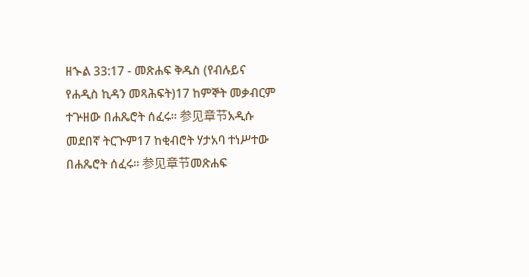ዘኍል 33:17 - መጽሐፍ ቅዱስ (የብሉይና የሐዲስ ኪዳን መጻሕፍት)17 ከምኞት መቃብርም ተጕዘው በሐጼሮት ሰፈሩ። 参见章节አዲሱ መደበኛ ትርጒም17 ከቂብሮት ሃታአባ ተነሥተው በሐጼሮት ሰፈሩ። 参见章节መጽሐፍ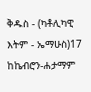ቅዱስ - (ካቶሊካዊ እትም - ኤማሁስ)17 ከኬብሮን-ሐታማም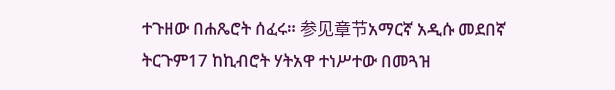ተጉዘው በሐጼሮት ሰፈሩ። 参见章节አማርኛ አዲሱ መደበኛ ትርጉም17 ከኪብሮት ሃትአዋ ተነሥተው በመጓዝ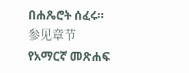በሐጼሮት ሰፈሩ። 参见章节የአማርኛ መጽሐፍ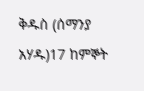ቅዱስ (ሰማንያ አሃዱ)17 ከምኞት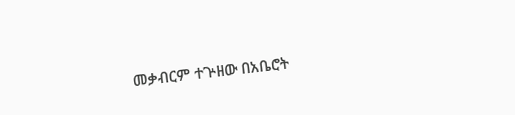መቃብርም ተጕዘው በአቤሮት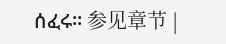ሰፈሩ። 参见章节 |